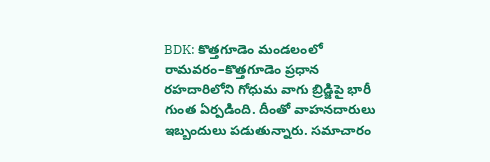BDK: కొత్తగూడెం మండలంలో రామవరం–కొత్తగూడెం ప్రధాన రహదారిలోని గోధుమ వాగు బ్రిడ్జిపై భారీ గుంత ఏర్పడింది. దీంతో వాహనదారులు ఇబ్బందులు పడుతున్నారు. సమాచారం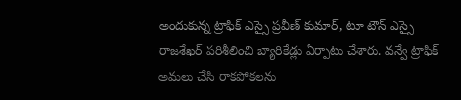అందుకున్న ట్రాఫిక్ ఎస్సై ప్రవీణ్ కుమార్, టూ టౌన్ ఎస్సై రాజశేఖర్ పరిశీలించి బ్యారికేడ్లు ఏర్పాటు చేశారు. వన్వే ట్రాఫిక్ అమలు చేసి రాకపోకలను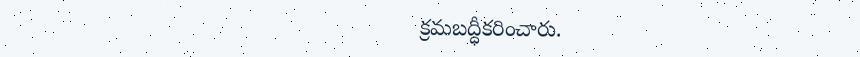క్రమబద్ధీకరించారు.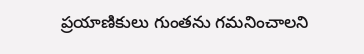ప్రయాణికులు గుంతను గమనించాలని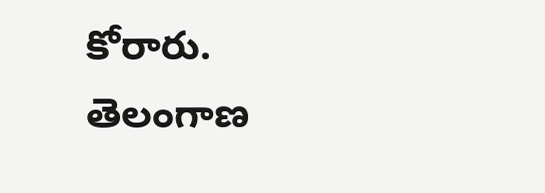కోరారు.
తెలంగాణ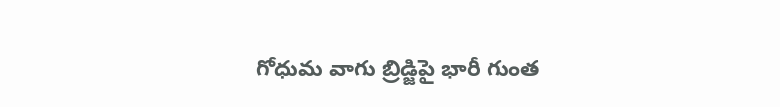గోధుమ వాగు బ్రిడ్జిపై భారీ గుంత